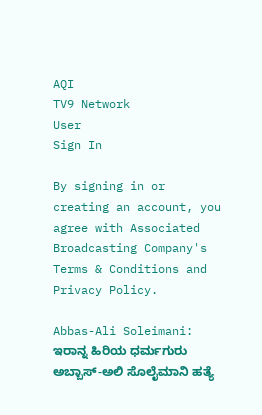AQI
TV9 Network
User
Sign In

By signing in or creating an account, you agree with Associated Broadcasting Company's Terms & Conditions and Privacy Policy.

Abbas-Ali Soleimani: ಇರಾನ್ನ ಹಿರಿಯ ಧರ್ಮಗುರು ಅಬ್ಬಾಸ್-ಅಲಿ ಸೊಲೈಮಾನಿ ಹತ್ಯೆ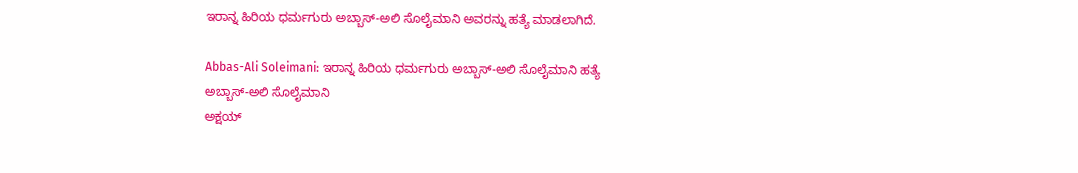ಇರಾನ್ನ ಹಿರಿಯ ಧರ್ಮಗುರು ಅಬ್ಬಾಸ್-ಅಲಿ ಸೊಲೈಮಾನಿ ಅವರನ್ನು ಹತ್ಯೆ ಮಾಡಲಾಗಿದೆ.

Abbas-Ali Soleimani: ಇರಾನ್ನ ಹಿರಿಯ ಧರ್ಮಗುರು ಅಬ್ಬಾಸ್-ಅಲಿ ಸೊಲೈಮಾನಿ ಹತ್ಯೆ
ಅಬ್ಬಾಸ್-ಅಲಿ ಸೊಲೈಮಾನಿ
ಅಕ್ಷಯ್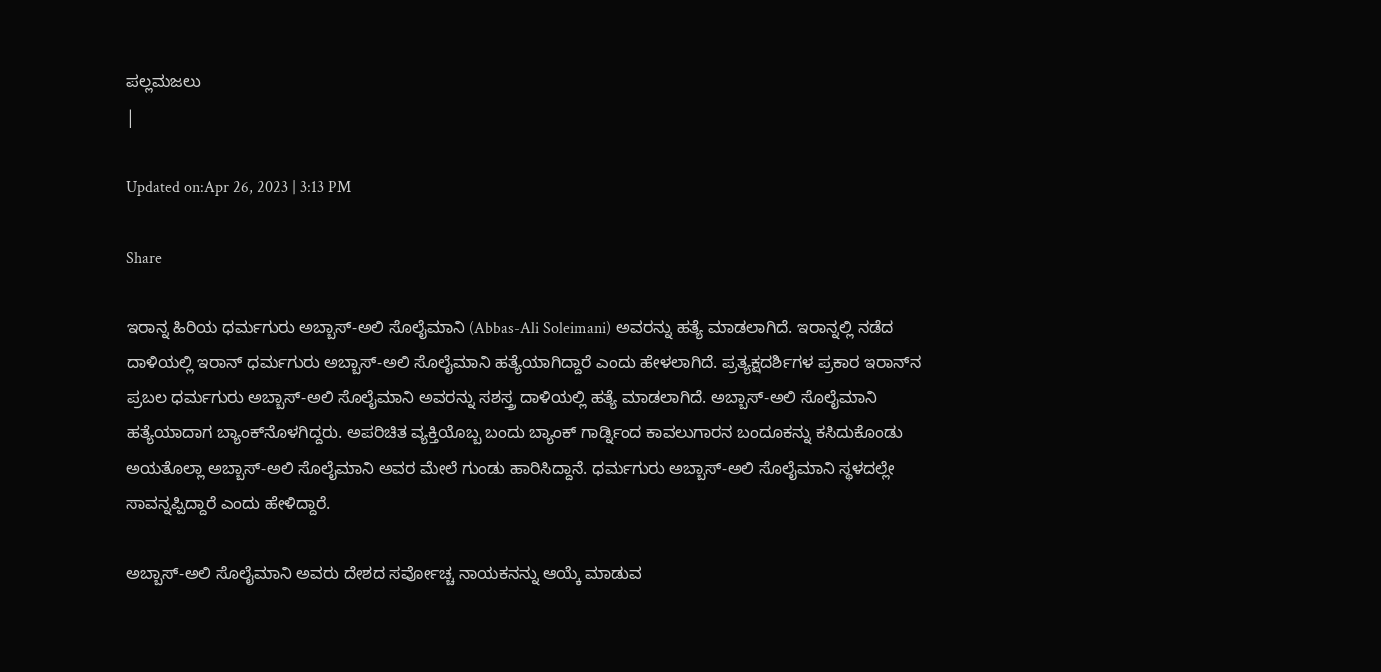ಪಲ್ಲಮಜಲು
|

Updated on:Apr 26, 2023 | 3:13 PM

Share

ಇರಾನ್ನ ಹಿರಿಯ ಧರ್ಮಗುರು ಅಬ್ಬಾಸ್-ಅಲಿ ಸೊಲೈಮಾನಿ (Abbas-Ali Soleimani) ಅವರನ್ನು ಹತ್ಯೆ ಮಾಡಲಾಗಿದೆ. ಇರಾನ್ನಲ್ಲಿ ನಡೆದ ದಾಳಿಯಲ್ಲಿ ಇರಾನ್ ಧರ್ಮಗುರು ಅಬ್ಬಾಸ್-ಅಲಿ ಸೊಲೈಮಾನಿ ಹತ್ಯೆಯಾಗಿದ್ದಾರೆ ಎಂದು ಹೇಳಲಾಗಿದೆ. ಪ್ರತ್ಯಕ್ಷದರ್ಶಿಗಳ ಪ್ರಕಾರ ಇರಾನ್‌ನ ಪ್ರಬಲ ಧರ್ಮಗುರು ಅಬ್ಬಾಸ್-ಅಲಿ ಸೊಲೈಮಾನಿ ಅವರನ್ನು ಸಶಸ್ತ್ರ ದಾಳಿಯಲ್ಲಿ ಹತ್ಯೆ ಮಾಡಲಾಗಿದೆ. ಅಬ್ಬಾಸ್-ಅಲಿ ಸೊಲೈಮಾನಿ ಹತ್ಯೆಯಾದಾಗ ಬ್ಯಾಂಕ್‌ನೊಳಗಿದ್ದರು. ಅಪರಿಚಿತ ವ್ಯಕ್ತಿಯೊಬ್ಬ ಬಂದು ಬ್ಯಾಂಕ್ ಗಾರ್ಡ್ನಿಂದ ಕಾವಲುಗಾರನ ಬಂದೂಕನ್ನು ಕಸಿದುಕೊಂಡು ಅಯತೊಲ್ಲಾ ಅಬ್ಬಾಸ್-ಅಲಿ ಸೊಲೈಮಾನಿ ಅವರ ಮೇಲೆ ಗುಂಡು ಹಾರಿಸಿದ್ದಾನೆ. ಧರ್ಮಗುರು ಅಬ್ಬಾಸ್-ಅಲಿ ಸೊಲೈಮಾನಿ ಸ್ಥಳದಲ್ಲೇ ಸಾವನ್ನಪ್ಪಿದ್ದಾರೆ ಎಂದು ಹೇಳಿದ್ದಾರೆ.

ಅಬ್ಬಾಸ್-ಅಲಿ ಸೊಲೈಮಾನಿ ಅವರು ದೇಶದ ಸರ್ವೋಚ್ಚ ನಾಯಕನನ್ನು ಆಯ್ಕೆ ಮಾಡುವ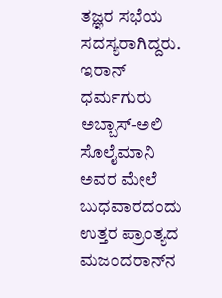ತಜ್ಞರ ಸಭೆಯ ಸದಸ್ಯರಾಗಿದ್ದರು. ಇರಾನ್ ಧರ್ಮಗುರು ಅಬ್ಬಾಸ್-ಅಲಿ ಸೊಲೈಮಾನಿ ಅವರ ಮೇಲೆ ಬುಧವಾರದಂದು ಉತ್ತರ ಪ್ರಾಂತ್ಯದ ಮಜಂದರಾನ್‌ನ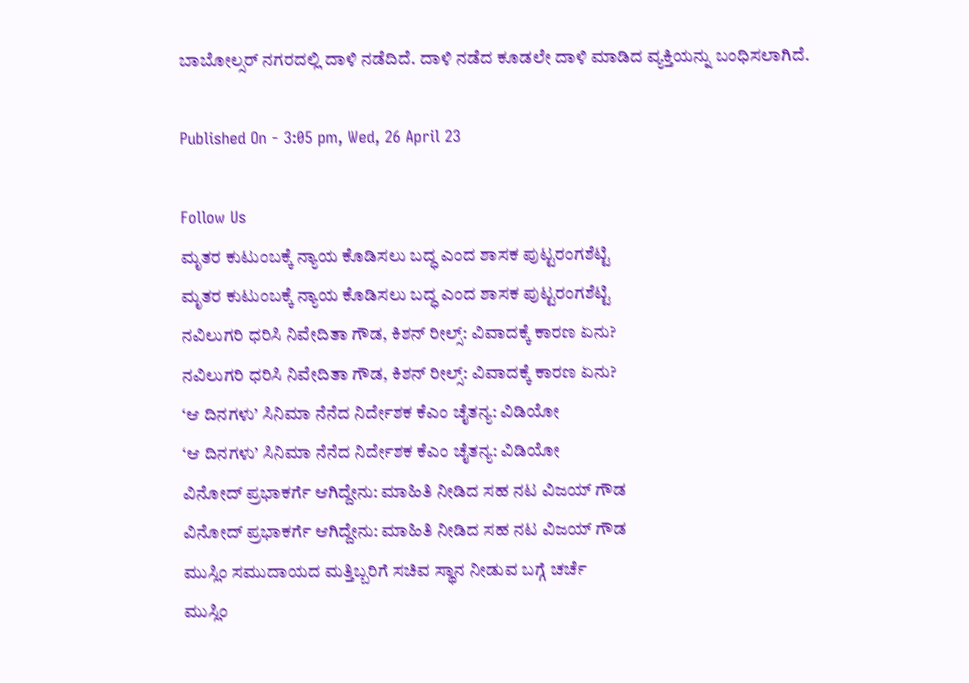ಬಾಬೋಲ್ಸರ್ ನಗರದಲ್ಲಿ ದಾಳಿ ನಡೆದಿದೆ. ದಾಳಿ ನಡೆದ ಕೂಡಲೇ ದಾಳಿ ಮಾಡಿದ ವ್ಯಕ್ತಿಯನ್ನು ಬಂಧಿಸಲಾಗಿದೆ.

Published On - 3:05 pm, Wed, 26 April 23

Follow Us
ಮೃತರ ಕುಟುಂಬಕ್ಕೆ ನ್ಯಾಯ ಕೊಡಿಸಲು ಬದ್ಧ ಎಂದ ಶಾಸಕ ಪುಟ್ಟರಂಗಶೆಟ್ಟಿ
ಮೃತರ ಕುಟುಂಬಕ್ಕೆ ನ್ಯಾಯ ಕೊಡಿಸಲು ಬದ್ಧ ಎಂದ ಶಾಸಕ ಪುಟ್ಟರಂಗಶೆಟ್ಟಿ
ನವಿಲುಗರಿ ಧರಿಸಿ ನಿವೇದಿತಾ ಗೌಡ, ಕಿಶನ್ ರೀಲ್ಸ್: ವಿವಾದಕ್ಕೆ ಕಾರಣ ಏನು?
ನವಿಲುಗರಿ ಧರಿಸಿ ನಿವೇದಿತಾ ಗೌಡ, ಕಿಶನ್ ರೀಲ್ಸ್: ವಿವಾದಕ್ಕೆ ಕಾರಣ ಏನು?
‘ಆ ದಿನಗಳು’ ಸಿನಿಮಾ ನೆನೆದ ನಿರ್ದೇಶಕ ಕೆಎಂ ಚೈತನ್ಯ: ವಿಡಿಯೋ
‘ಆ ದಿನಗಳು’ ಸಿನಿಮಾ ನೆನೆದ ನಿರ್ದೇಶಕ ಕೆಎಂ ಚೈತನ್ಯ: ವಿಡಿಯೋ
ವಿನೋದ್ ಪ್ರಭಾಕರ್ಗೆ ಆಗಿದ್ದೇನು: ಮಾಹಿತಿ ನೀಡಿದ ಸಹ ನಟ ವಿಜಯ್ ಗೌಡ
ವಿನೋದ್ ಪ್ರಭಾಕರ್ಗೆ ಆಗಿದ್ದೇನು: ಮಾಹಿತಿ ನೀಡಿದ ಸಹ ನಟ ವಿಜಯ್ ಗೌಡ
ಮುಸ್ಲಿಂ ಸಮುದಾಯದ ಮತ್ತಿಬ್ಬರಿಗೆ ಸಚಿವ ಸ್ಥಾನ ನೀಡುವ ಬಗ್ಗೆ ಚರ್ಚೆ
ಮುಸ್ಲಿಂ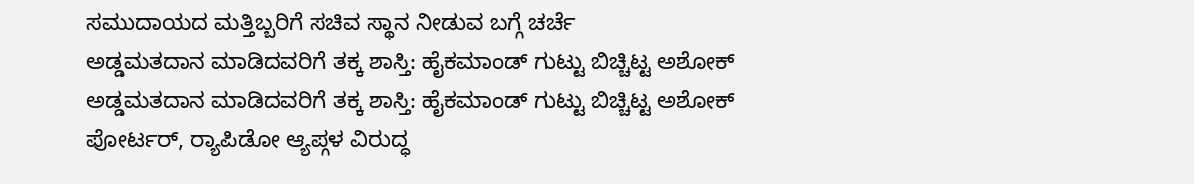ಸಮುದಾಯದ ಮತ್ತಿಬ್ಬರಿಗೆ ಸಚಿವ ಸ್ಥಾನ ನೀಡುವ ಬಗ್ಗೆ ಚರ್ಚೆ
ಅಡ್ಡಮತದಾನ ಮಾಡಿದವರಿಗೆ ತಕ್ಕ ಶಾಸ್ತಿ: ಹೈಕಮಾಂಡ್ ಗುಟ್ಟು ಬಿಚ್ಚಿಟ್ಟ ಅಶೋಕ್
ಅಡ್ಡಮತದಾನ ಮಾಡಿದವರಿಗೆ ತಕ್ಕ ಶಾಸ್ತಿ: ಹೈಕಮಾಂಡ್ ಗುಟ್ಟು ಬಿಚ್ಚಿಟ್ಟ ಅಶೋಕ್
ಪೋರ್ಟರ್, ರ‍್ಯಾಪಿಡೋ ಆ್ಯಪ್ಗಳ ವಿರುದ್ಧ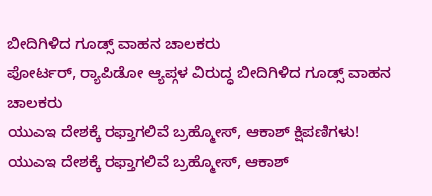ಬೀದಿಗಿಳಿದ ಗೂಡ್ಸ್ ವಾಹನ ಚಾಲಕರು
ಪೋರ್ಟರ್, ರ‍್ಯಾಪಿಡೋ ಆ್ಯಪ್ಗಳ ವಿರುದ್ಧ ಬೀದಿಗಿಳಿದ ಗೂಡ್ಸ್ ವಾಹನ ಚಾಲಕರು
ಯುಎಇ ದೇಶಕ್ಕೆ ರಫ್ತಾಗಲಿವೆ ಬ್ರಹ್ಮೋಸ್, ಆಕಾಶ್ ಕ್ಷಿಪಣಿಗಳು!
ಯುಎಇ ದೇಶಕ್ಕೆ ರಫ್ತಾಗಲಿವೆ ಬ್ರಹ್ಮೋಸ್, ಆಕಾಶ್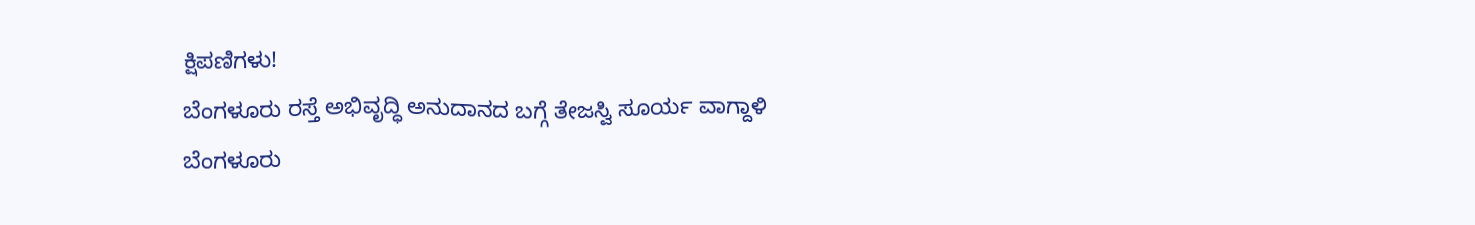ಕ್ಷಿಪಣಿಗಳು!
ಬೆಂಗಳೂರು ರಸ್ತೆ ಅಭಿವೃದ್ಧಿ ಅನುದಾನದ ಬಗ್ಗೆ ತೇಜಸ್ವಿ ಸೂರ್ಯ ವಾಗ್ದಾಳಿ
ಬೆಂಗಳೂರು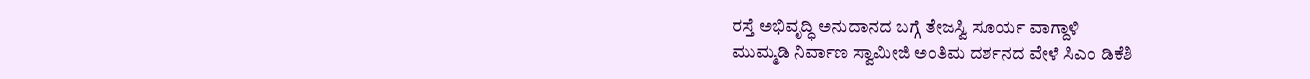ರಸ್ತೆ ಅಭಿವೃದ್ಧಿ ಅನುದಾನದ ಬಗ್ಗೆ ತೇಜಸ್ವಿ ಸೂರ್ಯ ವಾಗ್ದಾಳಿ
ಮುಮ್ಮಡಿ ನಿರ್ವಾಣ ಸ್ವಾಮೀಜಿ ಅಂತಿಮ ದರ್ಶನದ ವೇಳೆ ಸಿಎಂ ಡಿಕೆಶಿ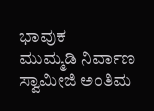ಭಾವುಕ
ಮುಮ್ಮಡಿ ನಿರ್ವಾಣ ಸ್ವಾಮೀಜಿ ಅಂತಿಮ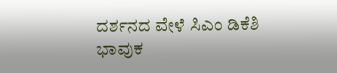ದರ್ಶನದ ವೇಳೆ ಸಿಎಂ ಡಿಕೆಶಿ ಭಾವುಕ